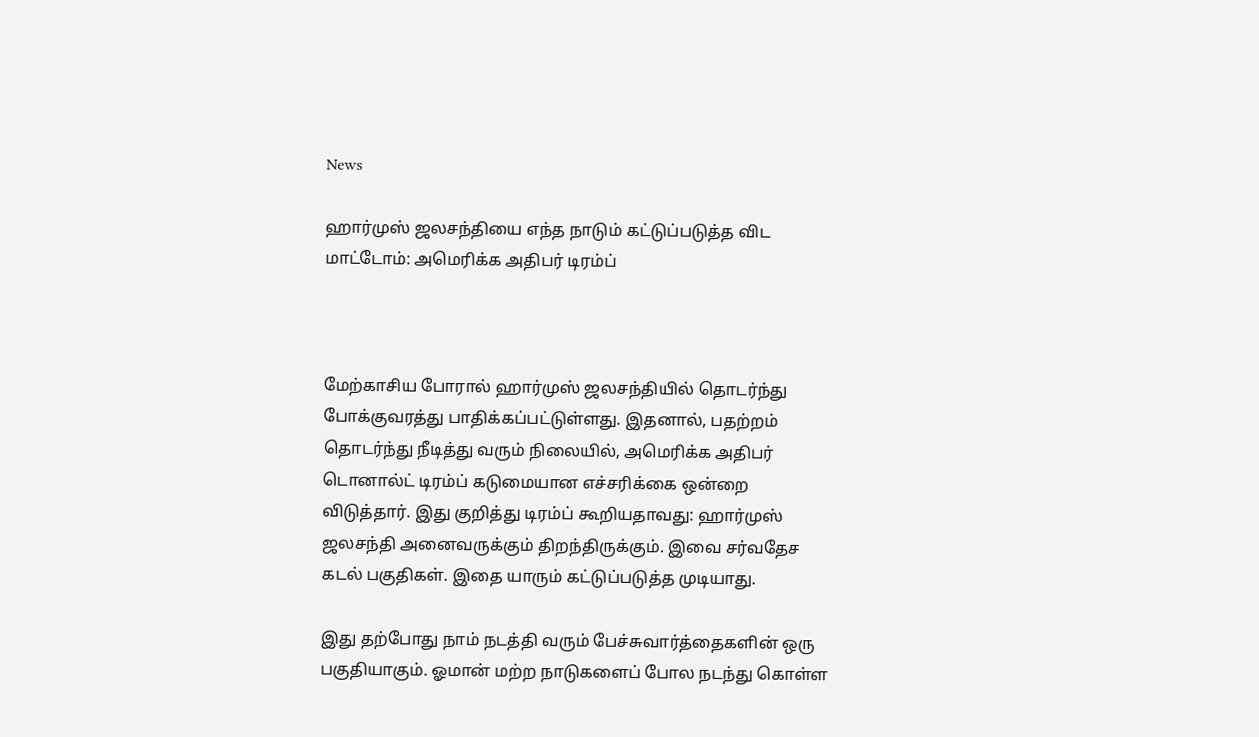News

ஹார்முஸ் ஜலசந்தியை எந்த நாடும் கட்டுப்படுத்த விட மாட்டோம்: அமெரிக்க அதிபர் டிரம்ப்



மேற்காசிய போரால் ஹார்முஸ் ஜலசந்தியில் தொடர்ந்து போக்குவரத்து பாதிக்கப்பட்டுள்ளது. இதனால், பதற்றம் தொடர்ந்து நீடித்து வரும் நிலையில், அமெரிக்க அதிபர் டொனால்ட் டிரம்ப் கடுமையான எச்சரிக்கை ஒன்றை விடுத்தார். இது குறித்து டிரம்ப் கூறியதாவது: ஹார்முஸ் ஜலசந்தி அனைவருக்கும் திறந்திருக்கும். இவை சர்வதேச கடல் பகுதிகள். இதை யாரும் கட்டுப்படுத்த முடியாது.

இது தற்போது நாம் நடத்தி வரும் பேச்சுவார்த்தைகளின் ஒரு பகுதியாகும். ஓமான் மற்ற நாடுகளைப் போல நடந்து கொள்ள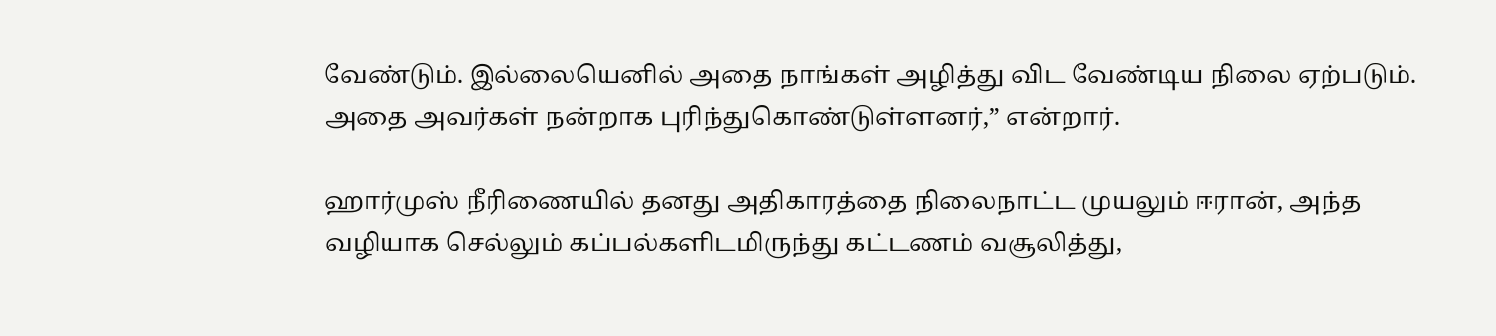வேண்டும். இல்லையெனில் அதை நாங்கள் அழித்து விட வேண்டிய நிலை ஏற்படும். அதை அவர்கள் நன்றாக புரிந்துகொண்டுள்ளனர்,” என்றார்.

ஹார்முஸ் நீரிணையில் தனது அதிகாரத்தை நிலைநாட்ட முயலும் ஈரான், அந்த வழியாக செல்லும் கப்பல்களிடமிருந்து கட்டணம் வசூலித்து,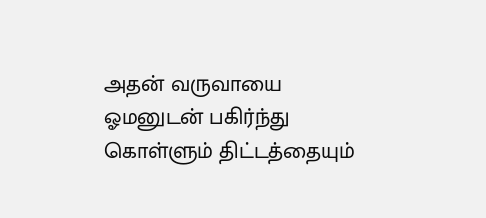அதன் வருவாயை ஓமனுடன் பகிர்ந்து கொள்ளும் திட்டத்தையும்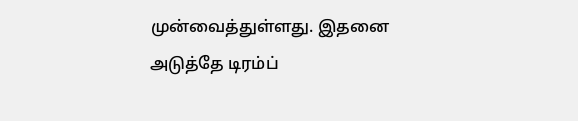முன்வைத்துள்ளது. இதனை அடுத்தே டிரம்ப்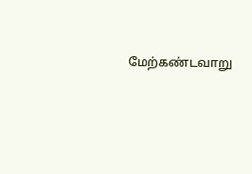மேற்கண்டவாறு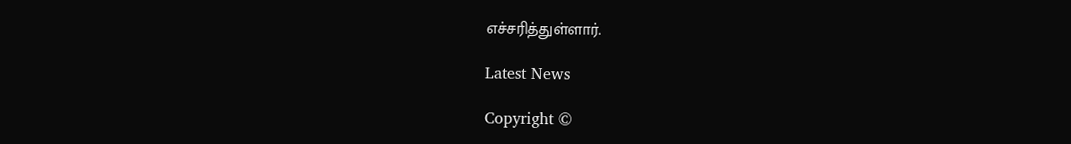எச்சரித்துள்ளார்.

Latest News

Copyright ©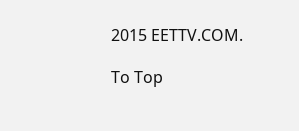2015 EETTV.COM.

To Top